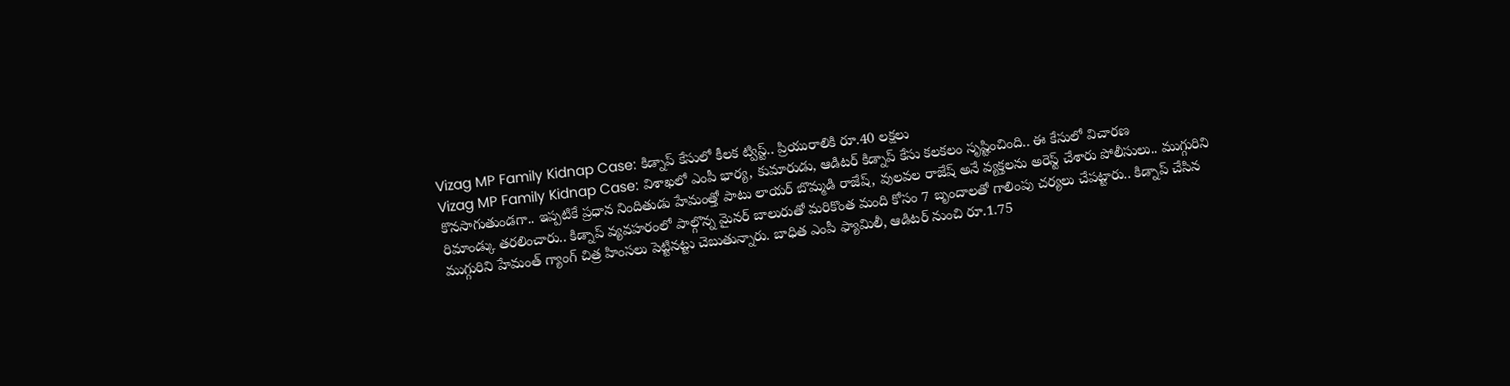Vizag MP Family Kidnap Case: కిడ్నాప్ కేసులో కీలక ట్విస్ట్.. ప్రియురాలికి రూ.40 లక్షలు
Vizag MP Family Kidnap Case: విశాఖలో ఎంపీ భార్య, కుమారుడు, ఆడిటర్ కిడ్నాప్ కేసు కలకలం సృష్టించింది.. ఈ కేసులో విచారణ కొనసాగుతుండగా.. ఇప్పటికే ప్రధాన నిందితుడు హేమంత్తో పాటు లాయర్ బొమ్మడి రాజేష్, వులవల రాజేష్ అనే వ్యక్తలను అరెస్ట్ చేశారు పోలీసులు.. ముగ్గురిని రిమాండ్కు తరలించారు.. కిడ్నాప్ వ్యవహరంలో పాల్గొన్న మైనర్ బాలురుతో మరికొంత మంది కోసం 7 బృందాలతో గాలింపు చర్యలు చేపట్టారు.. కిడ్నాప్ చేసిన ముగ్గురిని హేమంత్ గ్యాంగ్ చిత్ర హింసలు పెట్టినట్టు చెబుతున్నారు. బాధిత ఎంపీ ఫ్యామిలీ, ఆడిటర్ నుంచి రూ.1.75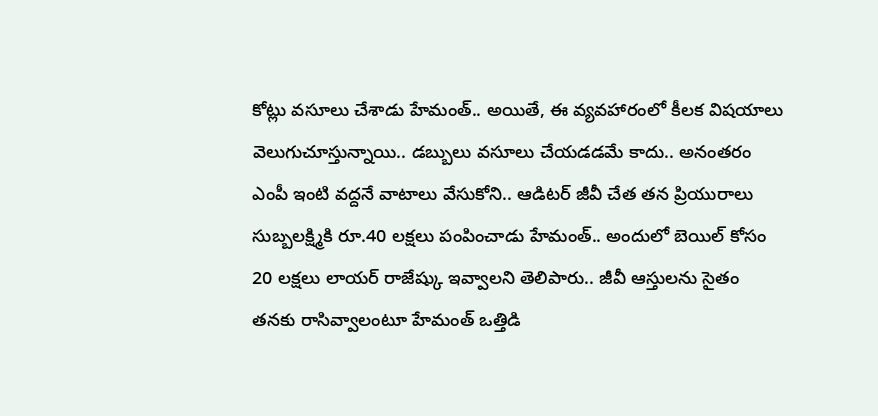కోట్లు వసూలు చేశాడు హేమంత్.. అయితే, ఈ వ్యవహారంలో కీలక విషయాలు వెలుగుచూస్తున్నాయి.. డబ్బులు వసూలు చేయడడమే కాదు.. అనంతరం ఎంపీ ఇంటి వద్దనే వాటాలు వేసుకోని.. ఆడిటర్ జీవీ చేత తన ప్రియురాలు సుబ్బలక్ష్మికి రూ.40 లక్షలు పంపించాడు హేమంత్.. అందులో బెయిల్ కోసం 20 లక్షలు లాయర్ రాజేష్కు ఇవ్వాలని తెలిపారు.. జీవీ ఆస్తులను సైతం తనకు రాసివ్వాలంటూ హేమంత్ ఒత్తిడి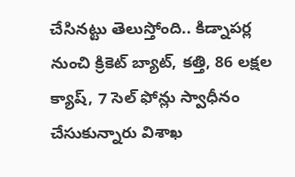చేసినట్టు తెలుస్తోంది.. కిడ్నాపర్ల నుంచి క్రికెట్ బ్యాట్, కత్తి, 86 లక్షల క్యాష్, 7 సెల్ ఫోన్లు స్వాధీనం చేసుకున్నారు విశాఖ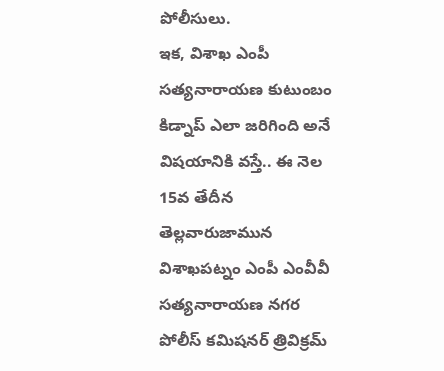పోలీసులు.
ఇక, విశాఖ ఎంపీ సత్యనారాయణ కుటుంబం కిడ్నాప్ ఎలా జరిగింది అనే విషయానికి వస్తే.. ఈ నెల 15వ తేదీన తెల్లవారుజామున విశాఖపట్నం ఎంపీ ఎంవీవీ సత్యనారాయణ నగర పోలీస్ కమిషనర్ త్రివిక్రమ్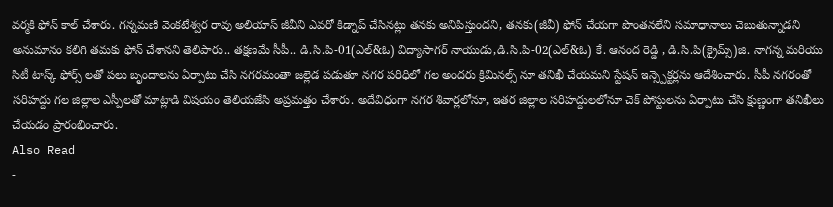వర్మకి ఫోన్ కాల్ చేశారు. గన్నమణి వెంకటేశ్వర రావు అలియాస్ జీవీని ఎవరో కిడ్నాప్ చేసినట్లు తనకు అనిపిస్తుందని, తనకు(జీవీ) ఫోన్ చేయగా పొంతనలేని సమాధానాలు చెబుతున్నాడని అనుమానం కలిగి తమకు ఫోన్ చేశానని తెలిపారు.. తక్షణమే సీపీ.. డి.సి.పి-01(ఎల్&ఓ) విద్యాసాగర్ నాయుడు,డి.సి.పి-02(ఎల్&ఓ) కే. ఆనంద రెడ్డి , డి.సి.పి(క్రైమ్స్)జి. నాగన్న మరియు సిటీ టాస్క్ ఫోర్స్ లతో పలు బృందాలను ఏర్పాటు చేసి నగరమంతా జల్లెడ పడుతూ నగర పరిధిలో గల అందరు క్రిమినల్స్ నూ తనిఖీ చేయమని స్టేషన్ ఇన్స్పెక్టర్లను ఆదేశించారు. సీపీ నగరంతో సరిహద్దు గల జిల్లాల ఎస్పీలతో మాట్లాడి విషయం తెలియజేసి అప్రమత్తం చేశారు. అదేవిధంగా నగర శివార్లలోనూ, ఇతర జిల్లాల సరిహద్దులలోనూ చెక్ పోస్టులను ఏర్పాటు చేసి క్షుణ్ణంగా తనిఖీలు చేయడం ప్రారంభించారు.
Also Read
-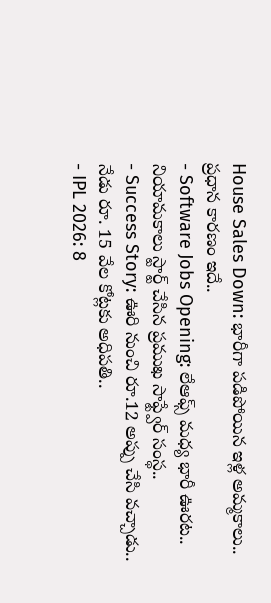House Sales Down: భారీగా పడిపోయిన ఇళ్ల అమ్మకాలు.. ప్రధాన కారణం ఇదే..
- Software Jobs Opening: లేఆఫ్స్ మధ్య భారీ ఊరట.. నియామకాలు స్టార్ట్ చేసిన ప్రముఖ సాఫ్ట్వేర్ సంస్థ..
- Success Story: ఊరి నుంచి రూ.12 అప్పు చేసి వచ్చాడు.. నేడు రూ. 15 వేల కోట్లకు అధిపతి..
- IPL 2026: 8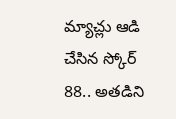మ్యాచ్లు ఆడి చేసిన స్కోర్ 88.. అతడిని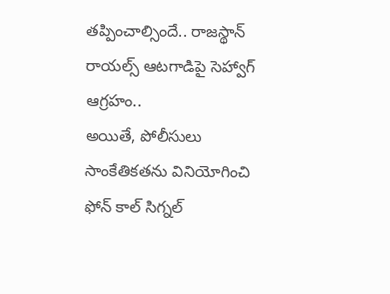తప్పించాల్సిందే.. రాజస్థాన్ రాయల్స్ ఆటగాడిపై సెహ్వాగ్ ఆగ్రహం..
అయితే, పోలీసులు సాంకేతికతను వినియోగించి ఫోన్ కాల్ సిగ్నల్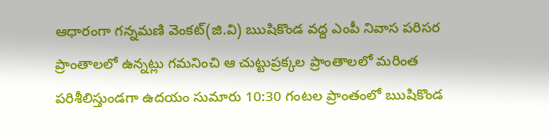ఆధారంగా గన్నమణి వెంకట్(జి.వి) ఋషికొండ వద్ద ఎంపీ నివాస పరిసర ప్రాంతాలలో ఉన్నట్లు గమనించి ఆ చుట్టుప్రక్కల ప్రాంతాలలో మరింత పరిశీలిస్తుండగా ఉదయం సుమారు 10:30 గంటల ప్రాంతంలో ఋషికొండ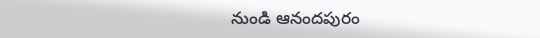నుండి ఆనందపురం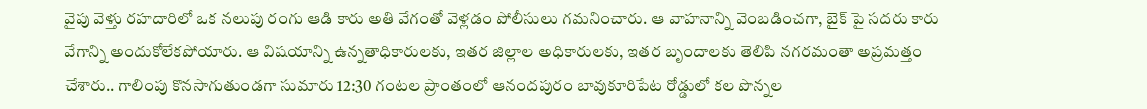వైపు వెళ్తు రహదారిలో ఒక నలుపు రంగు ఆడి కారు అతి వేగంతో వెళ్లడం పోలీసులు గమనించారు. ఆ వాహనాన్ని వెంబడించగా, బైక్ పై సదరు కారు వేగాన్ని అందుకోలేకపోయారు. ఆ విషయాన్ని ఉన్నతాధికారులకు, ఇతర జిల్లాల అధికారులకు, ఇతర బృందాలకు తెలిపి నగరమంతా అప్రమత్తం చేశారు.. గాలింపు కొనసాగుతుండగా సుమారు 12:30 గంటల ప్రాంతంలో ఆనందపురం బావుకూరిపేట రోడ్డులో కల పొన్నల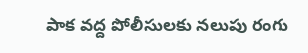పాక వద్ద పోలీసులకు నలుపు రంగు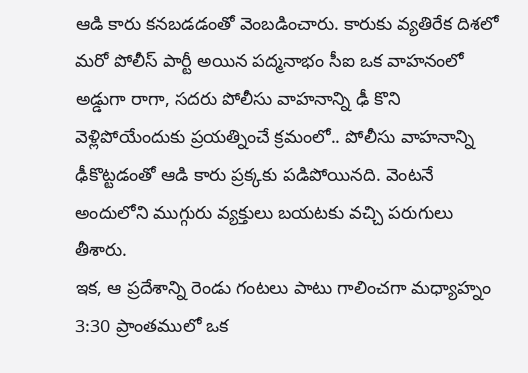ఆడి కారు కనబడడంతో వెంబడించారు. కారుకు వ్యతిరేక దిశలో మరో పోలీస్ పార్టీ అయిన పద్మనాభం సీఐ ఒక వాహనంలో అడ్డుగా రాగా, సదరు పోలీసు వాహనాన్ని ఢీ కొని వెళ్లిపోయేందుకు ప్రయత్నించే క్రమంలో.. పోలీసు వాహనాన్ని ఢీకొట్టడంతో ఆడి కారు ప్రక్కకు పడిపోయినది. వెంటనే అందులోని ముగ్గురు వ్యక్తులు బయటకు వచ్చి పరుగులు తీశారు.
ఇక, ఆ ప్రదేశాన్ని రెండు గంటలు పాటు గాలించగా మధ్యాహ్నం 3:30 ప్రాంతములో ఒక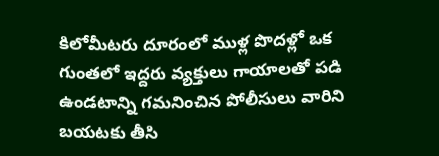కిలోమీటరు దూరంలో ముళ్ల పొదళ్లో ఒక గుంతలో ఇద్దరు వ్యక్తులు గాయాలతో పడి ఉండటాన్ని గమనించిన పోలీసులు వారిని బయటకు తీసి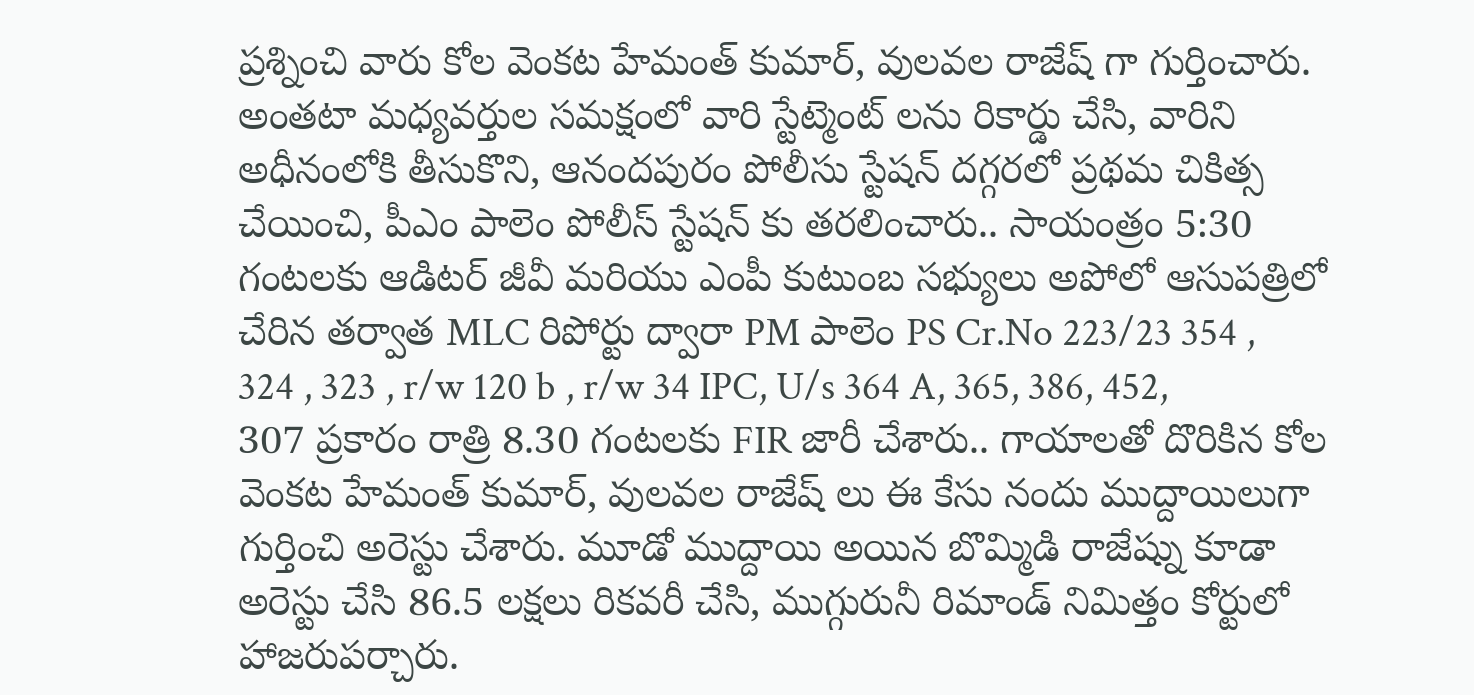ప్రశ్నించి వారు కోల వెంకట హేమంత్ కుమార్, వులవల రాజేష్ గా గుర్తించారు. అంతటా మధ్యవర్తుల సమక్షంలో వారి స్టేట్మెంట్ లను రికార్డు చేసి, వారిని అధీనంలోకి తీసుకొని, ఆనందపురం పోలీసు స్టేషన్ దగ్గరలో ప్రథమ చికిత్స చేయించి, పీఎం పాలెం పోలీస్ స్టేషన్ కు తరలించారు.. సాయంత్రం 5:30 గంటలకు ఆడిటర్ జీవీ మరియు ఎంపీ కుటుంబ సభ్యులు అపోలో ఆసుపత్రిలో చేరిన తర్వాత MLC రిపోర్టు ద్వారా PM పాలెం PS Cr.No 223/23 354 , 324 , 323 , r/w 120 b , r/w 34 IPC, U/s 364 A, 365, 386, 452, 307 ప్రకారం రాత్రి 8.30 గంటలకు FIR జారీ చేశారు.. గాయాలతో దొరికిన కోల వెంకట హేమంత్ కుమార్, వులవల రాజేష్ లు ఈ కేసు నందు ముద్దాయిలుగా గుర్తించి అరెస్టు చేశారు. మూడో ముద్దాయి అయిన బొమ్మిడి రాజేష్ను కూడా అరెస్టు చేసి 86.5 లక్షలు రికవరీ చేసి, ముగ్గురునీ రిమాండ్ నిమిత్తం కోర్టులో హాజరుపర్చారు.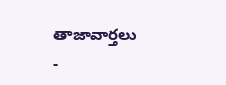తాజావార్తలు
-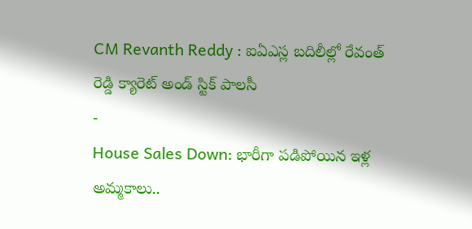CM Revanth Reddy : ఐఏఎస్ల బదిలీల్లో రేవంత్ రెడ్డి క్యారెట్ అండ్ స్టిక్ పాలసీ
-
House Sales Down: భారీగా పడిపోయిన ఇళ్ల అమ్మకాలు..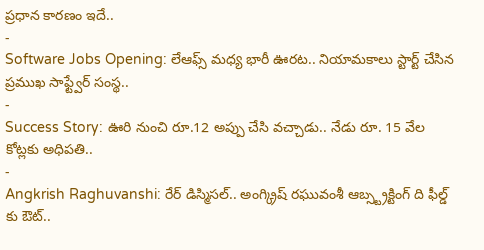ప్రధాన కారణం ఇదే..
-
Software Jobs Opening: లేఆఫ్స్ మధ్య భారీ ఊరట.. నియామకాలు స్టార్ట్ చేసిన ప్రముఖ సాఫ్ట్వేర్ సంస్థ..
-
Success Story: ఊరి నుంచి రూ.12 అప్పు చేసి వచ్చాడు.. నేడు రూ. 15 వేల కోట్లకు అధిపతి..
-
Angkrish Raghuvanshi: రేర్ డిస్మిసల్.. అంగ్క్రిష్ రఘువంశీ ఆబ్స్ట్రక్టింగ్ ది ఫీల్డ్ కు ఔట్..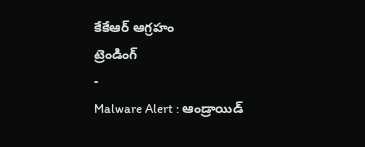కేకేఆర్ ఆగ్రహం
ట్రెండింగ్
-
Malware Alert : ఆండ్రాయిడ్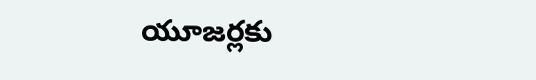యూజర్లకు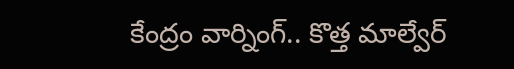కేంద్రం వార్నింగ్.. కొత్త మాల్వేర్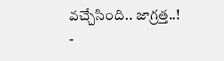వచ్చేసింది.. జాగ్రత్త..!
-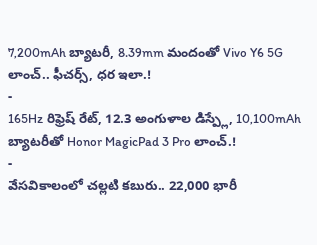7,200mAh బ్యాటరీ, 8.39mm మందంతో Vivo Y6 5G లాంచ్.. ఫీచర్స్, ధర ఇలా.!
-
165Hz రిఫ్రెష్ రేట్, 12.3 అంగుళాల డిస్ప్లే, 10,100mAh బ్యాటరీతో Honor MagicPad 3 Pro లాంచ్.!
-
వేసవికాలంలో చల్లటి కబురు.. 22,000 భారీ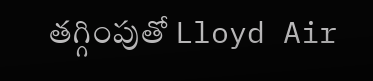తగ్గింపుతో Lloyd Air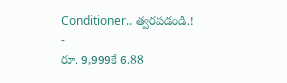Conditioner.. త్వరపడండి.!
-
రూ. 9,999కే 6.88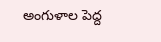అంగుళాల పెద్ద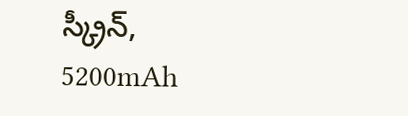స్క్రీన్, 5200mAh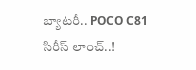బ్యాటరీ.. POCO C81 సిరీస్ లాంచ్..!